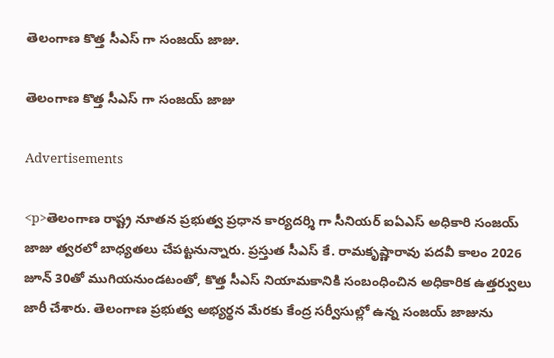తెలంగాణ కొత్త సీఎస్ గా సంజయ్ జాజు.

తెలంగాణ కొత్త సీఎస్ గా సంజయ్ జాజు

Advertisements

<p>తెలంగాణ రాష్ట్ర నూతన ప్రభుత్వ ప్రధాన కార్యదర్శి గా సీనియర్ ఐఏఎస్ అధికారి సంజయ్ జాజు త్వరలో బాధ్యతలు చేపట్టనున్నారు. ప్రస్తుత సీఎస్ కే. రామకృష్ణారావు పదవీ కాలం 2026 జూన్ 30తో ముగియనుండటంతో, కొత్త సీఎస్ నియామకానికి సంబంధించిన అధికారిక ఉత్తర్వులు జారీ చేశారు. తెలంగాణ ప్రభుత్వ అభ్యర్థన మేరకు కేంద్ర సర్వీసుల్లో ఉన్న సంజయ్ జాజును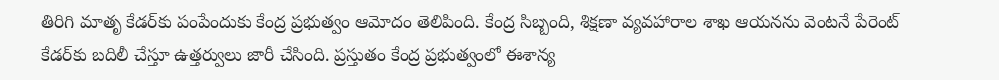తిరిగి మాతృ కేడర్‌కు పంపేందుకు కేంద్ర ప్రభుత్వం ఆమోదం తెలిపింది. కేంద్ర సిబ్బంది, శిక్షణా వ్యవహారాల శాఖ ఆయనను వెంటనే పేరెంట్ కేడర్‌కు బదిలీ చేస్తూ ఉత్తర్వులు జారీ చేసింది. ప్రస్తుతం కేంద్ర ప్రభుత్వంలో ఈశాన్య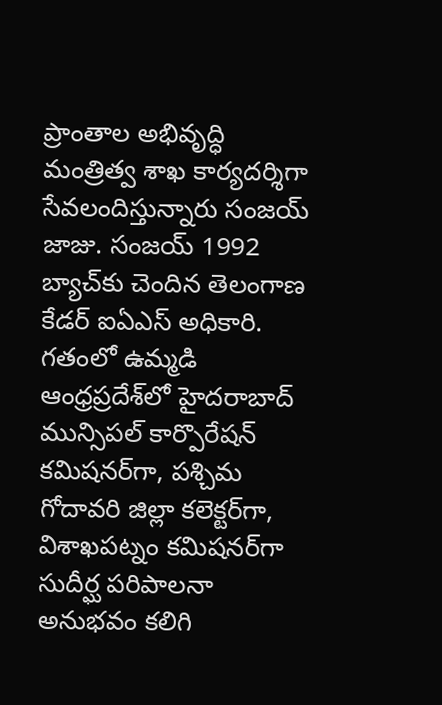ప్రాంతాల అభివృద్ధి మంత్రిత్వ శాఖ కార్యదర్శిగా సేవలందిస్తున్నారు సంజయ్ జాజు. సంజయ్ 1992 బ్యాచ్‌కు చెందిన తెలంగాణ కేడర్ ఐఏఎస్ అధికారి. గతంలో ఉమ్మడి ఆంధ్రప్రదేశ్‌లో హైదరాబాద్ మున్సిపల్ కార్పొరేషన్ కమిషనర్‌గా, పశ్చిమ గోదావరి జిల్లా కలెక్టర్‌గా, విశాఖపట్నం కమిషనర్‌గా సుదీర్ఘ పరిపాలనా అనుభవం కలిగి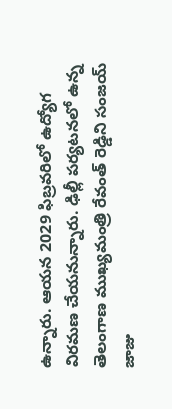ఉన్నారు. ఆయన 2029 ఫిబ్రవరిలో ఉద్యోగ విరమణ చేయనున్నారు. ఢిల్లీ పర్యటనలో ఉన్న తెలంగాణ ముఖ్యమంత్రి రేవంత్ రెడ్డిని సంజయ్ జాజు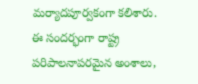మర్యాదపూర్వకంగా కలిశారు. ఈ సందర్భంగా రాష్ట్ర పరిపాలనాపరమైన అంశాలు,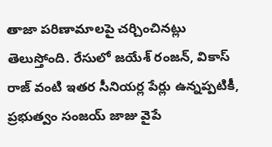తాజా పరిణామాలపై చర్చించినట్లు తెలుస్తోంది. రేసులో జయేశ్ రంజన్, వికాస్ రాజ్ వంటి ఇతర సీనియర్ల పేర్లు ఉన్నప్పటికీ, ప్రభుత్వం సంజయ్ జాజు వైపే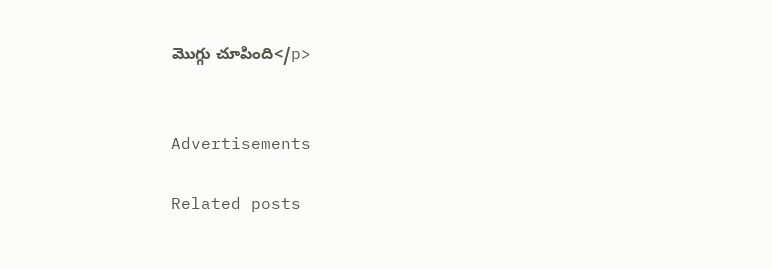మొగ్గు చూపింది</p>


Advertisements

Related posts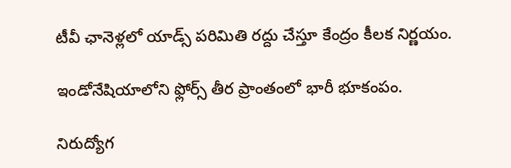టీవీ ఛానెళ్లలో యాడ్స్ పరిమితి రద్దు చేస్తూ కేంద్రం కీలక నిర్ణయం.

ఇండోనేషియాలోని ఫ్లోర్స్ తీర ప్రాంతంలో భారీ భూకంపం.

నిరుద్యోగ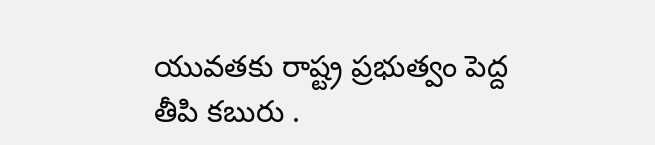యువతకు రాష్ట్ర ప్రభుత్వం పెద్ద తీపి కబురు .